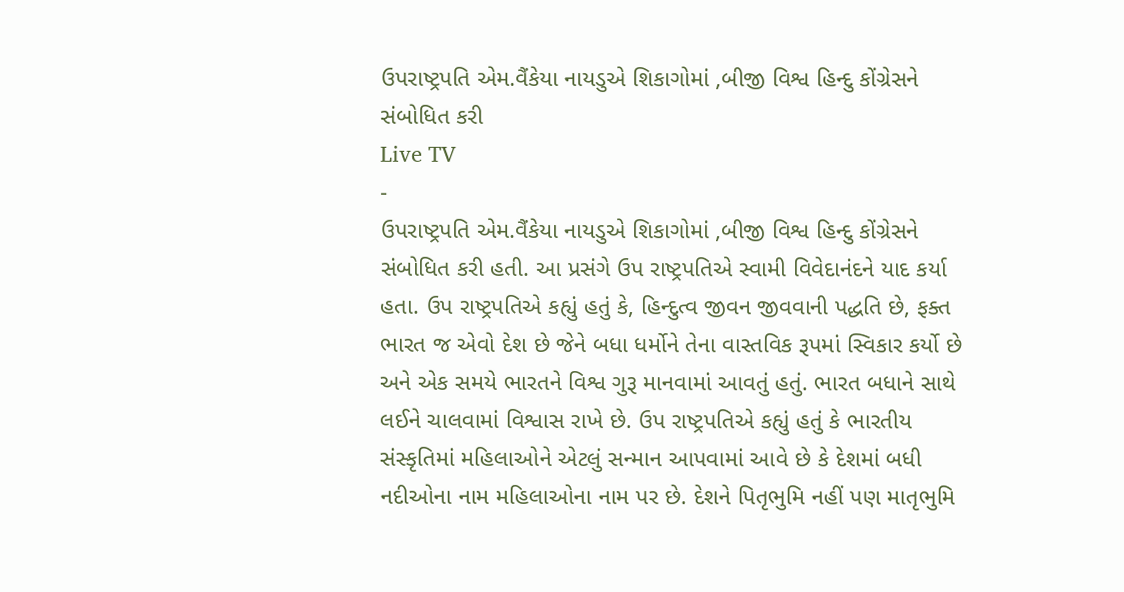ઉપરાષ્ટ્રપતિ એમ.વૈંકેયા નાયડુએ શિકાગોમાં ,બીજી વિશ્વ હિન્દુ કોંગ્રેસને સંબોધિત કરી
Live TV
-
ઉપરાષ્ટ્રપતિ એમ.વૈંકેયા નાયડુએ શિકાગોમાં ,બીજી વિશ્વ હિન્દુ કોંગ્રેસને સંબોધિત કરી હતી. આ પ્રસંગે ઉપ રાષ્ટ્રપતિએ સ્વામી વિવેદાનંદને યાદ કર્યા હતા. ઉપ રાષ્ટ્રપતિએ કહ્યું હતું કે, હિન્દુત્વ જીવન જીવવાની પદ્ધતિ છે, ફક્ત ભારત જ એવો દેશ છે જેને બધા ધર્મોને તેના વાસ્તવિક રૂપમાં સ્વિકાર કર્યો છે અને એક સમયે ભારતને વિશ્વ ગુરૂ માનવામાં આવતું હતું. ભારત બધાને સાથે લઈને ચાલવામાં વિશ્વાસ રાખે છે. ઉપ રાષ્ટ્રપતિએ કહ્યું હતું કે ભારતીય સંસ્કૃતિમાં મહિલાઓને એટલું સન્માન આપવામાં આવે છે કે દેશમાં બધી નદીઓના નામ મહિલાઓના નામ પર છે. દેશને પિતૃભુમિ નહીં પણ માતૃભુમિ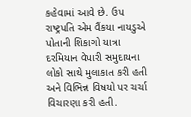કહેવામાં આવે છે. ઉપ રાષ્ટ્રપતિ એમ વૈંકયા નાયડુએ પોતાની શિકાગો યાત્રા દરમિયાન વેપારી સમુદાયના લોકો સાથે મુલાકાત કરી હતી અને વિભિન્ન વિષયો પર ચર્ચા વિચારણા કરી હતી.